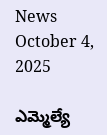News October 4, 2025

ఎమ్మెల్యే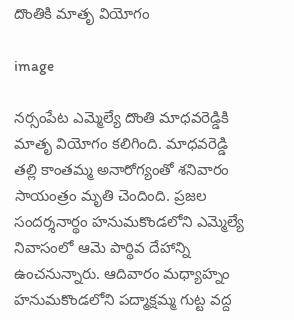దొంతికి మాతృ వియోగం

image

నర్సంపేట ఎమ్మెల్యే దొంతి మాధవరెడ్డికి మాతృ వియోగం కలిగింది. మాధవరెడ్డి తల్లి కాంతమ్మ అనారోగ్యంతో శనివారం సాయంత్రం మృతి చెందింది. ప్రజల సందర్శనార్థం హనుమకొండలోని ఎమ్మెల్యే నివాసంలో ఆమె పార్థివ దేహాన్ని ఉంచనున్నారు. ఆదివారం మధ్యాహ్నం హనుమకొండలోని పద్మాక్షమ్మ గుట్ట వద్ద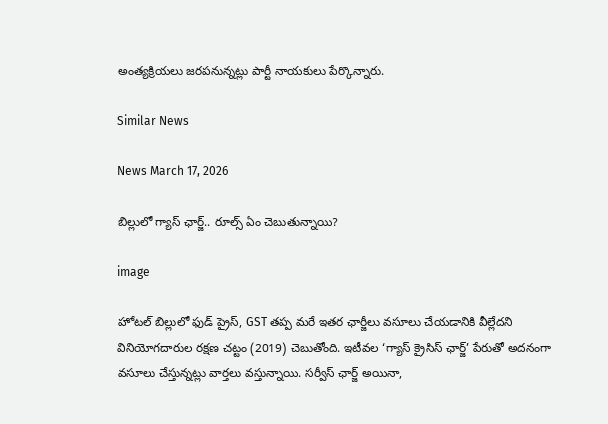అంత్యక్రియలు జరపనున్నట్లు పార్టీ నాయకులు పేర్కొన్నారు.

Similar News

News March 17, 2026

బిల్లులో గ్యాస్ ఛార్జ్.. రూల్స్ ఏం చెబుతున్నాయి?

image

హోటల్ బిల్లులో ఫుడ్ ప్రైస్, GST తప్ప మరే ఇతర ఛార్జీలు వసూలు చేయడానికి వీల్లేదని వినియోగదారుల రక్షణ చట్టం (2019) చెబుతోంది. ఇటీవల ‘గ్యాస్ క్రైసిస్ ఛార్జ్’ పేరుతో అదనంగా వసూలు చేస్తున్నట్లు వార్తలు వస్తున్నాయి. సర్వీస్ ఛార్జ్ అయినా,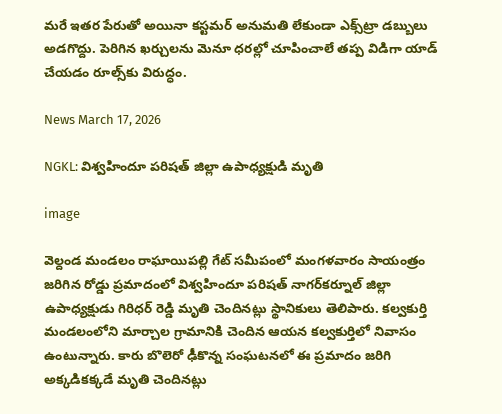మరే ఇతర పేరుతో అయినా కస్టమర్ అనుమతి లేకుండా ఎక్స్‌ట్రా డబ్బులు అడగొద్దు. పెరిగిన ఖర్చులను మెనూ ధరల్లో చూపించాలే తప్ప విడిగా యాడ్ చేయడం రూల్స్‌కు విరుద్ధం.

News March 17, 2026

NGKL: విశ్వహిందూ పరిషత్ జిల్లా ఉపాధ్యక్షుడి మృతి

image

వెల్దండ మండలం రాఘాయిపల్లి గేట్ సమీపంలో మంగళవారం సాయంత్రం జరిగిన రోడ్డు ప్రమాదంలో విశ్వహిందూ పరిషత్ నాగర్‌కర్నూల్ జిల్లా ఉపాధ్యక్షుడు గిరిధర్ రెడ్డి మృతి చెందినట్లు స్థానికులు తెలిపారు. కల్వకుర్తి మండలంలోని మార్చాల గ్రామానికి చెందిన ఆయన కల్వకుర్తిలో నివాసం ఉంటున్నారు. కారు బొలెరో ఢీకొన్న సంఘటనలో ఈ ప్రమాదం జరిగి అక్కడికక్కడే మృతి చెందినట్లు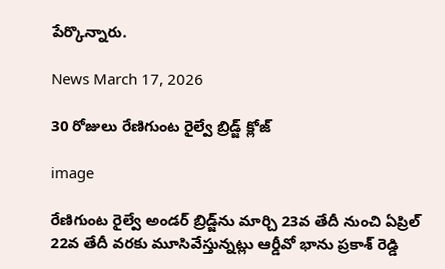పేర్కొన్నారు.

News March 17, 2026

30 రోజులు రేణిగుంట రైల్వే బ్రిడ్జ్ క్లోజ్

image

రేణిగుంట రైల్వే అండర్ బ్రిడ్జ్‌ను మార్చి 23వ తేదీ నుంచి ఏప్రిల్ 22వ తేదీ వరకు మూసివేస్తున్నట్లు ఆర్డీవో భాను ప్రకాశ్ రెడ్డి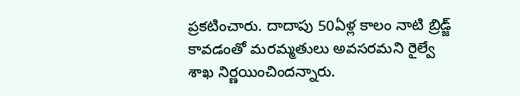ప్రకటించారు. దాదాపు 50ఏళ్ల కాలం నాటి బ్రిడ్జ్‌ కావడంతో మరమ్మతులు అవసరమని రైల్వే శాఖ నిర్ణయించిందన్నారు.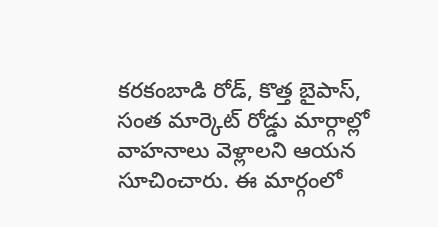కరకంబాడి రోడ్, కొత్త బైపాస్, సంత మార్కెట్ రోడ్డు మార్గాల్లో వాహనాలు వెళ్లాలని ఆయన సూచించారు. ఈ మార్గంలో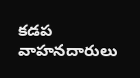కడప వాహనదారులు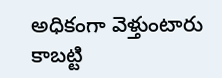అధికంగా వెళ్తుంటారు కాబట్టి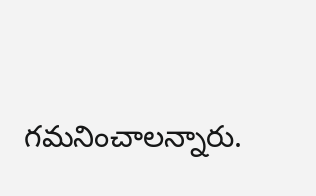గమనించాలన్నారు.